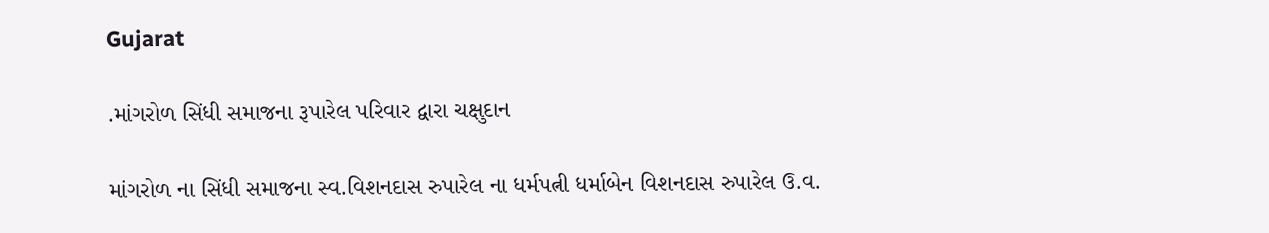Gujarat

.માંગરોળ સિંધી સમાજના રૂપારેલ પરિવાર દ્વારા ચક્ષુદાન

માંગરોળ ના સિંધી સમાજના સ્વ.વિશનદાસ રુપારેલ ના ધર્મપત્ની ધર્માબેન વિશનદાસ રુપારેલ ઉ.વ.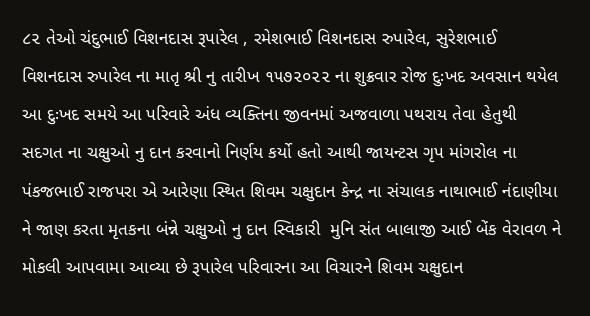૮૨ તેઓ ચંદુભાઈ વિશનદાસ રૂપારેલ , રમેશભાઈ વિશનદાસ રુપારેલ, સુરેશભાઈ વિશનદાસ રુપારેલ ના માતૃ શ્રી નુ તારીખ ૧૫૭૨૦૨૨ ના શુક્રવાર રોજ દુઃખદ અવસાન થયેલ   આ દુઃખદ સમયે આ પરિવારે અંધ વ્યક્તિના જીવનમાં અજવાળા પથરાય તેવા હેતુથી સદગત ના ચક્ષુઓ નુ દાન કરવાનો નિર્ણય કર્યો હતો આથી જાયન્ટસ ગૃપ માંગરોલ ના પંકજભાઈ રાજપરા એ આરેણા સ્થિત શિવમ ચક્ષુદાન કેન્દ્ર ના સંચાલક નાથાભાઈ નંદાણીયા ને જાણ કરતા મૃતકના બંન્ને ચક્ષુઓ નુ દાન સ્વિકારી  મુનિ સંત બાલાજી આઈ બેંક વેરાવળ ને મોકલી આપવામા આવ્યા છે રૂપારેલ પરિવારના આ વિચારને શિવમ ચક્ષુદાન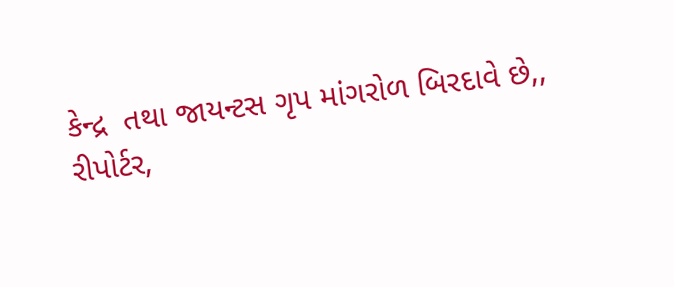કેન્દ્ર  તથા જાયન્ટસ ગૃપ માંગરોળ બિરદાવે છે,,
રીપોર્ટર,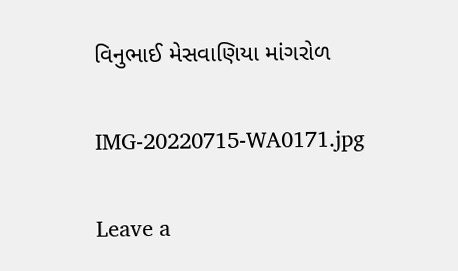વિનુભાઈ મેસવાણિયા માંગરોળ

IMG-20220715-WA0171.jpg

Leave a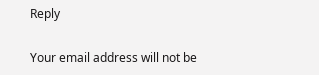Reply

Your email address will not be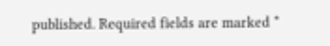published. Required fields are marked *